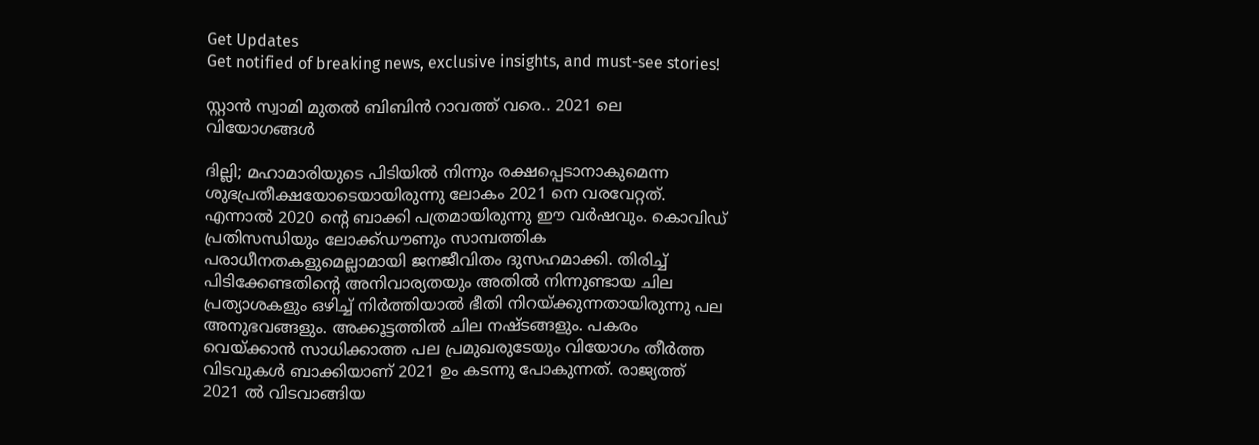Get Updates
Get notified of breaking news, exclusive insights, and must-see stories!

സ്റ്റാൻ സ്വാമി മുതൽ ബിബിൻ റാവത്ത് വരെ.. 2021 ലെ വിയോഗങ്ങൾ

ദില്ലി; മഹാമാരിയുടെ പിടിയിൽ നിന്നും രക്ഷപ്പെടാനാകുമെന്ന ശുഭപ്രതീക്ഷയോടെയായിരുന്നു ലോകം 2021 നെ വരവേറ്റത്. എന്നാൽ 2020 ന്റെ ബാക്കി പത്രമായിരുന്നു ഈ വർഷവും. കൊവിഡ് പ്രതിസന്ധിയും ലോക്ക്ഡൗണും സാമ്പത്തിക പരാധീനതകളുമെല്ലാമായി ജനജീവിതം ദുസഹമാക്കി. തിരിച്ച് പിടിക്കേണ്ടതിന്റെ അനിവാര്യതയും അതിൽ നിന്നുണ്ടായ ചില പ്രത്യാശകളും ഒഴിച്ച് നിർത്തിയാൽ ഭീതി നിറയ്ക്കുന്നതായിരുന്നു പല അനുഭവങ്ങളും. അക്കൂട്ടത്തിൽ ചില നഷ്ടങ്ങളും. പകരം വെയ്ക്കാൻ സാധിക്കാത്ത പല പ്രമുഖരുടേയും വിയോഗം തീർത്ത വിടവുകൾ ബാക്കിയാണ് 2021 ഉം കടന്നു പോകുന്നത്. രാജ്യത്ത് 2021 ൽ വിടവാങ്ങിയ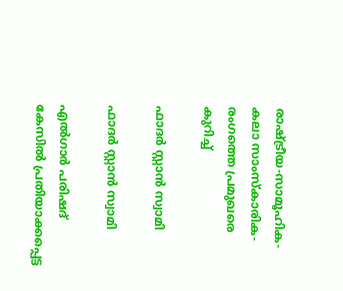രാഷ്ട്രീയ-സാമൂഹിക-കലാ സാംസ്കാരിക-രംഗത്തെ പ്രമുഖരെ കുറിച്ച്

ഫാദർ സ്റ്റാൻ സ്വാമി

ഫാദർ സ്റ്റാൻ സ്വാമി

എൽഗാർ പരിഷദ് കേസിൽ പ്രതിയാക്കപ്പെട്ട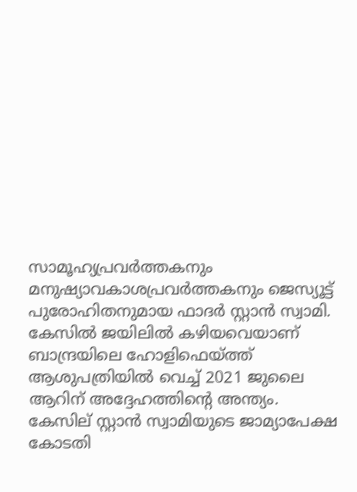സാമൂഹ്യപ്രവർത്തകനും മനുഷ്യാവകാശപ്രവർത്തകനും ജെസ്യൂട്ട് പുരോഹിതനുമായ ഫാദർ സ്റ്റാൻ സ്വാമി. കേസിൽ ജയിലിൽ കഴിയവെയാണ് ബാന്ദ്രയിലെ ഹോളിഫെയ്ത്ത് ആശുപത്രിയിൽ വെച്ച് 2021 ജുലൈ ആറിന് അദ്ദേഹത്തിന്റെ അന്ത്യം. കേസില്‌ സ്റ്റാൻ സ്വാമിയുടെ ജാമ്യാപേക്ഷ കോടതി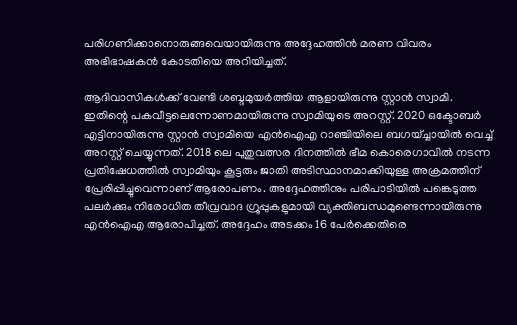പരിഗണിക്കാനൊരുങ്ങവെയായിരുന്നു അദ്ദേഹത്തിൻ മരണ വിവരം അഭിഭാഷകൻ കോടതിയെ അറിയിച്ചത്.

ആദിവാസികള്‍ക്ക് വേണ്ടി ശബ്ദമുയര്‍ത്തിയ ആളായിരുന്നു സ്റ്റാൻ സ്വാമി. ഇതിന്റെ പകവീട്ടലെന്നോണമായിരുന്നു സ്വാമിയുടെ അറസ്റ്റ്. 2020 ഒക്ടോബർ എട്ടിനായിരുന്നു സ്റ്റാൻ സ്വാമിയെ എൻഐഎ റാഞ്ചിയിലെ ബഗയ്ച്ചായിൽ വെച്ച് അറസ്റ്റ് ചെയ്യുന്നത്. 2018 ലെ പുതുവത്സര ദിനത്തിൽ ഭീമ കൊരെഗാവിൽ നടന്ന പ്രതിഷേധത്തിൽ സ്വാമിയും കൂട്ടരും ജാതി അടിസ്ഥാനമാക്കിയുള്ള അക്രമത്തിന് പ്രേരിപ്പിച്ചുവെന്നാണ് ആരോപണം. അദ്ദേഹത്തിനും പരിപാടിയിൽ പങ്കെടുത്ത പലർക്കും നിരോധിത തീവ്രവാദ ഗ്രൂപ്പുകളുമായി വ്യക്തിബന്ധമുണ്ടെന്നായിരുന്നു എൻഐഎ ആരോപിച്ചത്. അദ്ദേഹം അടക്കം 16 പേർക്കെതിരെ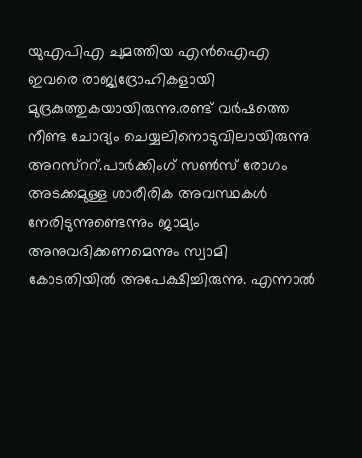യുഎപിഎ ചുമത്തിയ എൻഐഎ ഇവരെ രാജ്യദ്രോഹികളായി മുദ്രകുത്തുകയായിരുന്നു.രണ്ട് വർഷത്തെ നീണ്ട ചോദ്യം ചെയ്യലിനൊടുവിലായിരുന്നു അറസ്ററ്.പാർക്കിംഗ് സൺസ് രോഗം അടക്കമുള്ള ശാരീരിക അവസ്ഥകൾ നേരിടുന്നുണ്ടെന്നും ജാമ്യം അനുവദിക്കണമെന്നും സ്വാമി കോടതിയിൽ അപേക്ഷിച്ചിരുന്നു. എന്നാൽ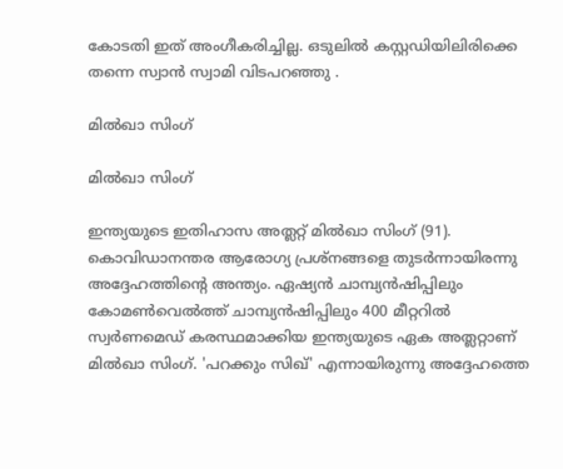കോടതി ഇത് അംഗീകരിച്ചില്ല. ഒടുലിൽ കസ്റ്റഡിയിലിരിക്കെ തന്നെ സ്വാൻ സ്വാമി വിടപറഞ്ഞു .

മിൽഖാ സിംഗ്

മിൽഖാ സിംഗ്

ഇന്ത്യയുടെ ഇതിഹാസ അത്ലറ്റ് മിൽഖാ സിംഗ് (91). കൊവിഡാനന്തര ആരോഗ്യ പ്രശ്നങ്ങളെ തുടർന്നായിരന്നു അദ്ദേഹത്തിന്റെ അന്ത്യം. ഏഷ്യൻ ചാമ്പ്യൻഷിപ്പിലും കോമൺവെൽത്ത് ചാമ്പ്യൻഷിപ്പിലും 400 മീറ്ററിൽ സ്വർണമെഡ്‍ കരസ്ഥമാക്കിയ ഇന്ത്യയുടെ ഏക അത്ലറ്റാണ് മിൽഖാ സിംഗ്. 'പറക്കും സിഖ്' എന്നായിരുന്നു അദ്ദേഹത്തെ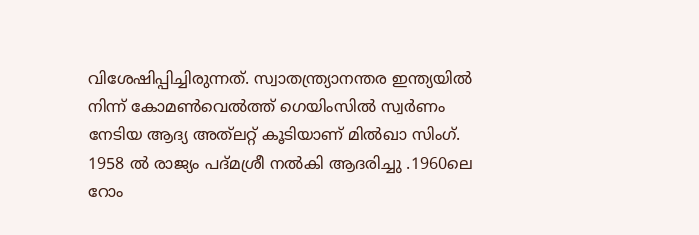വിശേഷിപ്പിച്ചിരുന്നത്. സ്വാതന്ത്ര്യാനന്തര ഇന്ത്യയില്‍ നിന്ന് കോമണ്‍വെല്‍ത്ത് ഗെയിംസില്‍ സ്വര്‍ണം നേടിയ ആദ്യ അത്‌ലറ്റ് കൂടിയാണ് മിൽഖാ സിംഗ്. 1958 ൽ രാജ്യം പദ്‌മശ്രീ നല്‍കി ആദരിച്ചു .1960ലെ റോം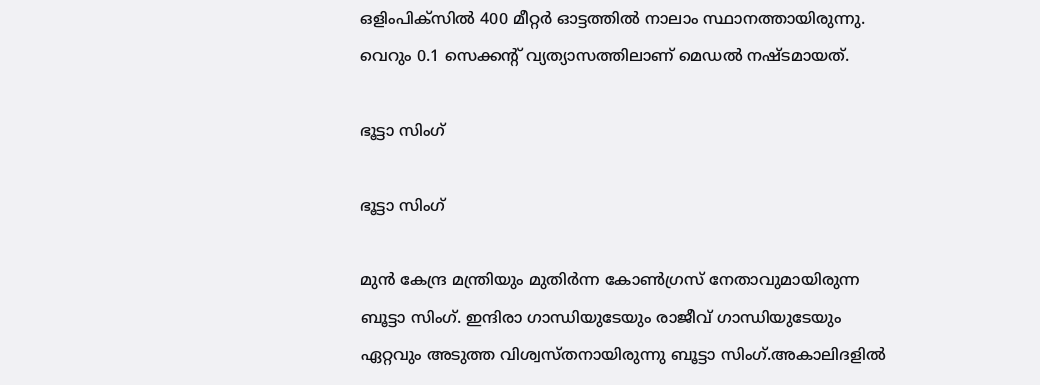ഒളിംപിക്സില്‍ 400 മീറ്റര്‍ ഓട്ടത്തില്‍ നാലാം സ്ഥാനത്തായിരുന്നു. വെറും 0.1 സെക്കന്റ് വ്യത്യാസത്തിലാണ് മെഡൽ നഷ്ടമായത്.

ഭൂട്ടാ സിംഗ്

ഭൂട്ടാ സിംഗ്

മുൻ കേന്ദ്ര മന്ത്രിയും മുതിർന്ന കോൺഗ്രസ് നേതാവുമായിരുന്ന ബൂട്ടാ സിംഗ്. ഇന്ദിരാ ഗാന്ധിയുടേയും രാജീവ് ഗാന്ധിയുടേയും ഏറ്റവും അടുത്ത വിശ്വസ്തനായിരുന്നു ബൂട്ടാ സിംഗ്.അകാലിദളിൽ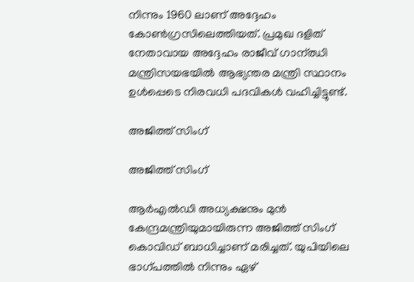നിന്നും 1960 ലാണ് അദ്ദേഹം കോൺഗ്രസിലെത്തിയത്. പ്രമുഖ ദളിത് നേതാവായ അദ്ദേഹം രാജീവ് ഗാന്ഝി മന്ത്രിസയഭയിൽ ആഭ്യന്തര മന്ത്രി സ്ഥാനം ഉൾപ്പെടെ നിരവധി പദവികൾ വഹിച്ചിട്ടുണ്ട്.

അജിത്ത് സിംഗ്

അജിത്ത് സിംഗ്

ആർഎൽഡി അധ്യക്ഷനും മുൻ കേന്ദ്രമന്ത്രിയുമായിരുന്ന അജിത്ത് സിംഗ് കൊവിഡ് ബാധിച്ചാണ് മരിച്ചത്. യുപിയിലെ ഭാഗ്പത്തിൽ നിന്നും ഏഴ്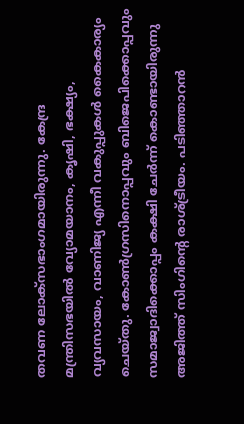തവണ ലോക്സഭാംഗമായിരുന്നു. കേന്ദ്ര മന്ത്രിസഭയിൽ വ്യോമയാനം, കൃഷി, ഭക്ഷ്യം, വ്യവസായം, വാണിജ്യ എന്നീ വകുപ്പുകൾ കൈകാര്യം ചെയ്തു. കോൺഗ്രസിനൊപ്പവും ബിജെപിക്കൊപ്പവും സമാജ്വാദിക്കൊപ്പം കക്ഷി ചേർന്ന് കൊണ്ടായിരുന്നു അജിത്ത് സിംഗിന്റെ രാശ്ട്രീയം. പടിഞ്ഞാറൻ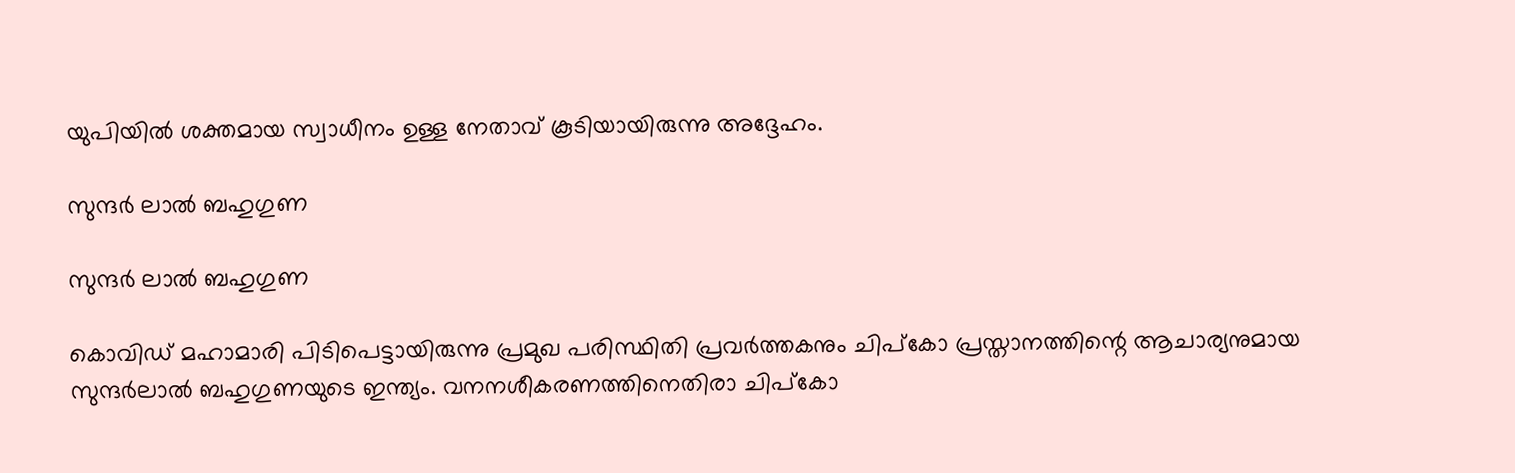യുപിയിൽ ശക്തമായ സ്വാധീനം ഉള്ള നേതാവ് കൂടിയായിരുന്നു അദ്ദേഹം.

സുന്ദർ ലാൽ ബഹുഗുണ

സുന്ദർ ലാൽ ബഹുഗുണ

കൊവിഡ് മഹാമാരി പിടിപെട്ടായിരുന്നു പ്രമുഖ പരിസ്ഥിതി പ്രവര്‍ത്തകനും ചിപ്‌കോ പ്രസ്താനത്തിന്റെ ആചാര്യനുമായ സുന്ദര്‍ലാല്‍ ബഹുഗുണയുടെ ഇന്ത്യം. വനനശീകരണത്തിനെതിരാ ചിപ്കോ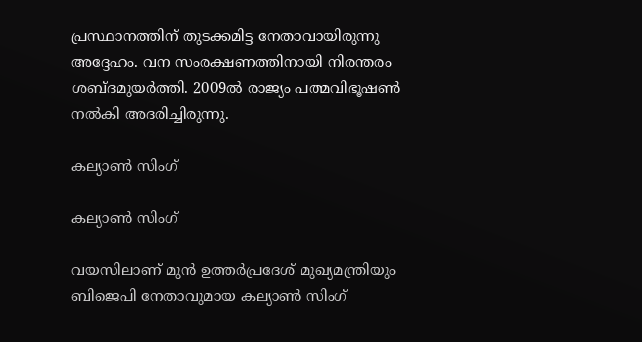പ്രസ്ഥാനത്തിന് തുടക്കമിട്ട നേതാവായിരുന്നു അദ്ദേഹം. വന സംരക്ഷണത്തിനായി നിരന്തരം ശബ്ദമുയർത്തി. 2009ല്‍ രാജ്യം പത്മവിഭൂഷണ്‍ നല്‍കി അദരിച്ചിരുന്നു.

കല്യാൺ സിംഗ്

കല്യാൺ സിംഗ്

വയസിലാണ് മുൻ ഉത്തർപ്രദേശ് മുഖ്യമന്ത്രിയും ബിജെപി നേതാവുമായ കല്യാൺ സിംഗ്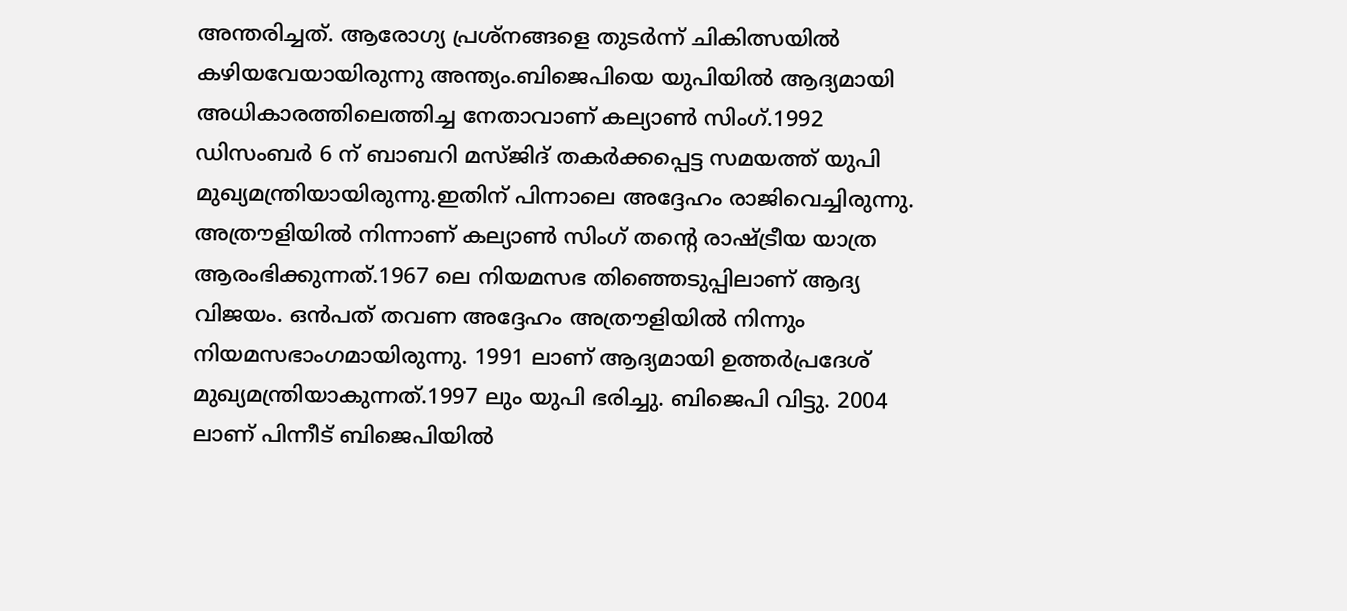അന്തരിച്ചത്. ആരോഗ്യ പ്രശ്നങ്ങളെ തുടർന്ന് ചികിത്സയിൽ കഴിയവേയായിരുന്നു അന്ത്യം.ബിജെപിയെ യുപിയിൽ ആദ്യമായി അധികാരത്തിലെത്തിച്ച നേതാവാണ് കല്യാൺ സിംഗ്.1992 ഡിസംബർ 6 ന് ബാബറി മസ്ജിദ് തകർക്കപ്പെട്ട സമയത്ത് യുപി മുഖ്യമന്ത്രിയായിരുന്നു.ഇതിന് പിന്നാലെ അദ്ദേഹം രാജിവെച്ചിരുന്നു. അത്രൗളിയിൽ നിന്നാണ് കല്യാൺ സിംഗ് തന്റെ രാഷ്ട്രീയ യാത്ര ആരംഭിക്കുന്നത്.1967 ലെ നിയമസഭ തിഞ്ഞെടുപ്പിലാണ് ആദ്യ വിജയം. ഒൻപത് തവണ അദ്ദേഹം അത്രൗളിയിൽ നിന്നും നിയമസഭാംഗമായിരുന്നു. 1991 ലാണ് ആദ്യമായി ഉത്തർപ്രദേശ് മുഖ്യമന്ത്രിയാകുന്നത്.1997 ലും യുപി ഭരിച്ചു. ബിജെപി വിട്ടു. 2004 ലാണ് പിന്നീട് ബിജെപിയിൽ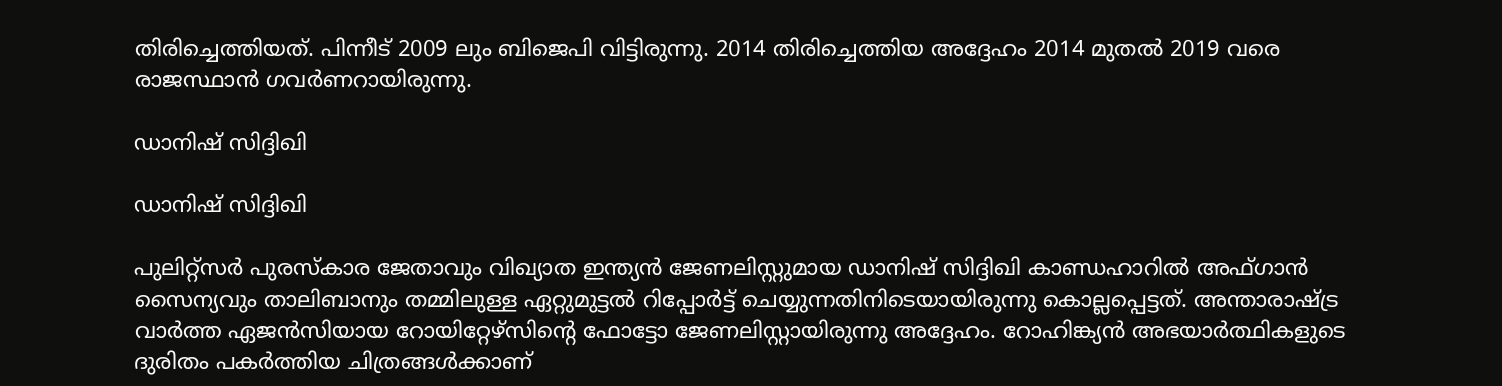തിരിച്ചെത്തിയത്. പിന്നീട് 2009 ലും ബിജെപി വിട്ടിരുന്നു. 2014 തിരിച്ചെത്തിയ അദ്ദേഹം 2014 മുതല്‍ 2019 വരെ രാജസ്ഥാന്‍ ഗവര്‍ണറായിരുന്നു.

ഡാനിഷ് സിദ്ദിഖി

ഡാനിഷ് സിദ്ദിഖി

പുലിറ്റ്സർ പുരസ്കാര ജേതാവും വിഖ്യാത ഇന്ത്യൻ ജേണലിസ്റ്റുമായ ഡാനിഷ് സിദ്ദിഖി കാണ്ഡഹാറിൽ അഫ്ഗാൻ സൈന്യവും താലിബാനും തമ്മിലുള്ള ഏറ്റുമുട്ടൽ റിപ്പോർട്ട് ചെയ്യുന്നതിനിടെയായിരുന്നു കൊല്ലപ്പെട്ടത്. അന്താരാഷ്ട്ര വാർത്ത ഏജൻസിയായ റോയിറ്റേഴ്സിന്റെ ഫോട്ടോ ജേണലിസ്റ്റായിരുന്നു അദ്ദേഹം. റോഹിങ്ക്യൻ അഭയാർത്ഥികളുടെ ദുരിതം പകർത്തിയ ചിത്രങ്ങൾക്കാണ്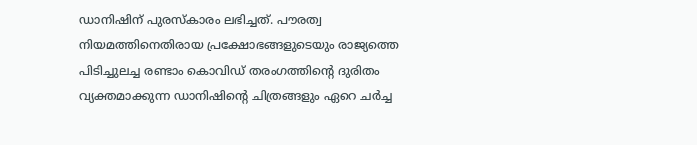ഡാനിഷിന് പുരസ്കാരം ലഭിച്ചത്. പൗരത്വ നിയമത്തിനെതിരായ പ്രക്ഷോഭങ്ങളുടെയും രാജ്യത്തെ പിടിച്ചുലച്ച രണ്ടാം കൊവിഡ് തരംഗത്തിന്റെ ദുരിതം വ്യക്തമാക്കുന്ന ഡാനിഷിന്റെ ചിത്രങ്ങളും ഏറെ ചർച്ച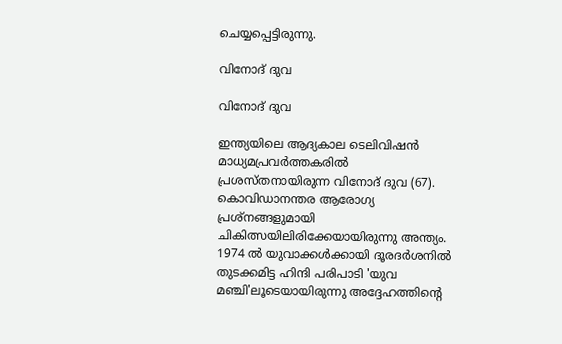ചെയ്യപ്പെട്ടിരുന്നു.

വിനോദ് ദുവ

വിനോദ് ദുവ

ഇന്ത്യയിലെ ആദ്യകാല ടെലിവിഷൻ മാധ്യമപ്രവർത്തകരിൽ പ്രശസ്തനായിരുന്ന വിനോദ് ദുവ (67). കൊവിഡാനന്തര ആരോഗ്യ പ്രശ്നങ്ങളുമായി ചികിത്സയിലിരിക്കേയായിരുന്നു അന്ത്യം. 1974 ൽ യുവാക്കൾക്കായി ദൂരദർശനിൽ തുടക്കമിട്ട ഹിന്ദി പരിപാടി 'യുവ മഞ്ചി'ലൂടെയായിരുന്നു അദ്ദേഹത്തിന്റെ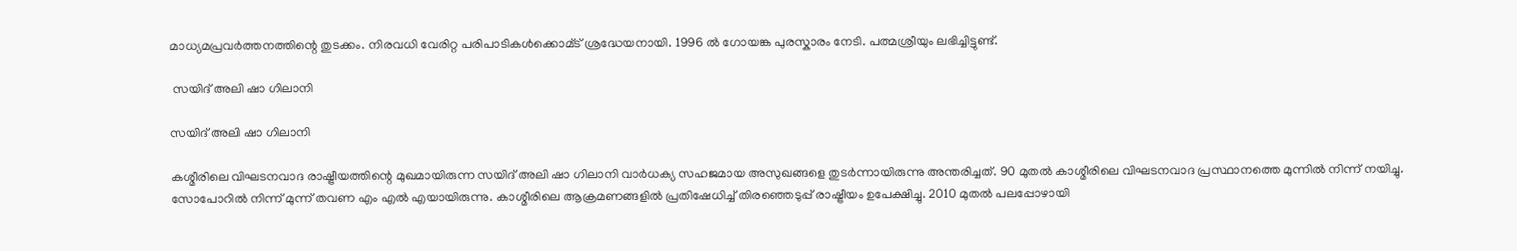മാധ്യമപ്രവർത്തനത്തിന്റെ തുടക്കം. നിരവധി വേരിറ്റ പരിപാടികൾക്കൊമ്ട് ശ്രദ്ധേയനായി. 1996 ൽ ഗോയങ്ക പുരസ്കാരം നേടി. പത്മശ്രീയും ലഭിച്ചിട്ടുണ്ട്.

 സയിദ് അലി ഷാ ഗിലാനി

സയിദ് അലി ഷാ ഗിലാനി

കശ്മീരിലെ വിഘടനവാദ രാഷ്ട്രീയത്തിന്റെ മുഖമായിരുന്ന സയിദ് അലി ഷാ ഗിലാനി വാർധക്യ സഹജമായ അസുഖങ്ങളെ തുടർന്നായിരുന്നു അന്തരിച്ചത്. 90 മുതൽ കാശ്മീരിലെ വിഘടനവാദ പ്രസ്ഥാനത്തെ മുന്നിൽ നിന്ന് നയിച്ചു. സോപോറിൽ നിന്ന് മുന്ന് തവണ എം എൽ എയായിരുന്നു. കാശ്മീരിലെ ആക്രമണങ്ങളിൽ പ്രതിഷേധിച്ച് തിരഞ്ഞെടുപ്പ് രാഷ്ട്രീയം ഉപേക്ഷിച്ചു. 2010 മുതൽ പലപ്പോഴായി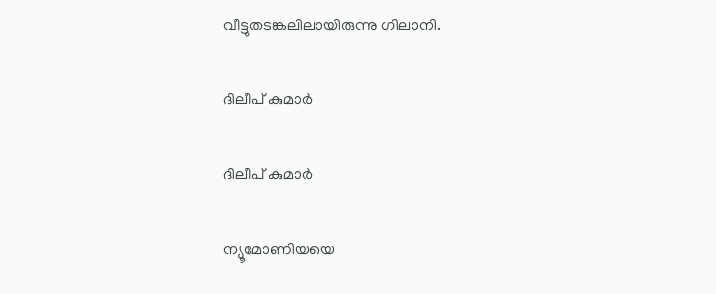വീട്ടുതടങ്കലിലായിരുന്നു ഗിലാനി.

ദിലീപ് കുമാർ

ദിലീപ് കുമാർ

ന്യൂമോണിയയെ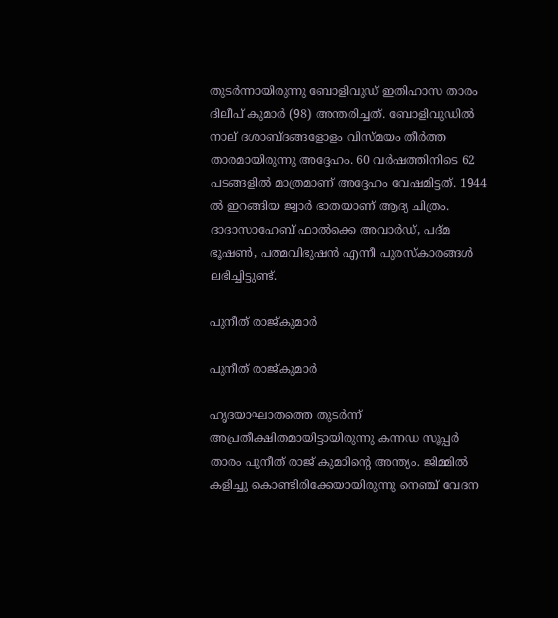തുടർന്നായിരുന്നു ബോളിവുഡ് ഇതിഹാസ താരം ദിലീപ് കുമാർ (98) അന്തരിച്ചത്. ബോളിവുഡില്‍ നാല് ദശാബ്ദങ്ങളോളം വിസ്മയം തീര്‍ത്ത താരമായിരുന്നു അദ്ദേഹം. 60 വർഷത്തിനിടെ 62 പടങ്ങളിൽ മാത്രമാണ് അദ്ദേഹം വേഷമിട്ടത്. 1944 ൽ ഇറങ്ങിയ ജ്വാർ ഭാതയാണ് ആദ്യ ചിത്രം. ദാദാസാഹേബ് ഫാല്‍ക്കെ അവാര്‍ഡ്, പദ്മ ഭൂഷണ്‍, പത്മവിഭുഷന്‍ എന്നീ പുരസ്‌കാരങ്ങള്‍
ലഭിച്ചിട്ടുണ്ട്.

പുനീത് രാജ്കുമാർ

പുനീത് രാജ്കുമാർ

ഹൃദയാഘാതത്തെ തുടർന്ന് അപ്രതീക്ഷിതമായിട്ടായിരുന്നു കന്നഡ സൂപ്പർ താരം പുനീത് രാജ് കുമാിന്റെ അന്ത്യം. ജിമ്മിൽ കളിച്ചു കൊണ്ടിരിക്കേയായിരുന്നു നെഞ്ച് വേദന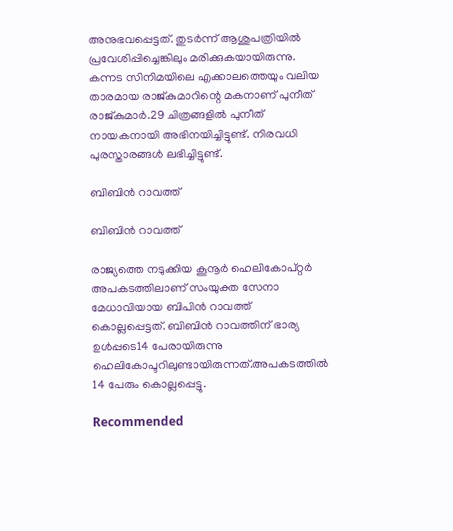അനുഭവപ്പെട്ടത്. തുടർന്ന് ആശുപത്രിയിൽ പ്രവേശിപ്പിച്ചെങ്കിലും മരിക്കുകയായിരുന്നു. കന്നട സിനിമയിലെ എക്കാലത്തെയും വലിയ താരമായ രാജ്കുമാറിന്റെ മകനാണ് പുനീത് രാജ്കുമാര്‍.29 ചിത്രങ്ങളില്‍ പുനീത് നായകനായി അഭിനയിച്ചിട്ടുണ്ട്. നിരവധി പുരസ്താരങ്ങൾ ലഭിച്ചിട്ടുണ്ട്.

ബിബിൻ റാവത്ത്

ബിബിൻ റാവത്ത്

രാജ്യത്തെ നടുക്കിയ കൂനൂർ ഹെലികോപ്റ്റർ അപകടത്തിലാണ് സംയുക്ത സേനാ മേധാവിയായ ബിപിൻ റാവത്ത് കൊല്ലപ്പെട്ടത്. ബിബിന്‍ റാവത്തിന് ഭാര്യ ഉള്‍പ്പടെ14 പേരായിരുന്നു ഹെലികോപ്ടറിലുണ്ടായിരുന്നത്.അപകടത്തിൽ 14 പേരും കൊല്ലപ്പെട്ടു.

Recommended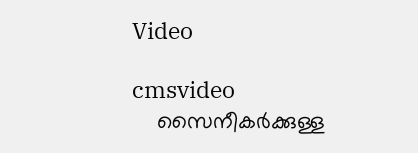Video

cmsvideo
    സൈനീകർക്കുള്ള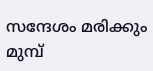സന്ദേശം മരിക്കും മുമ്പ്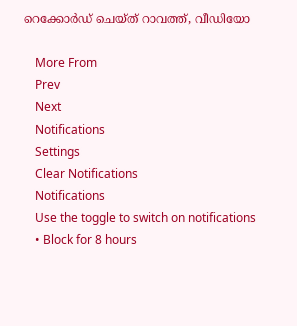റെക്കോർഡ് ചെയ്ത് റാവത്ത്, വീഡിയോ

    More From
    Prev
    Next
    Notifications
    Settings
    Clear Notifications
    Notifications
    Use the toggle to switch on notifications
    • Block for 8 hours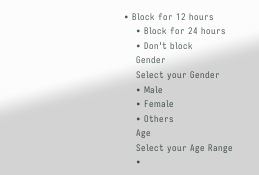• Block for 12 hours
    • Block for 24 hours
    • Don't block
    Gender
    Select your Gender
    • Male
    • Female
    • Others
    Age
    Select your Age Range
    •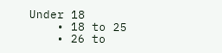Under 18
    • 18 to 25
    • 26 to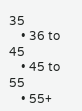35
    • 36 to 45
    • 45 to 55
    • 55+